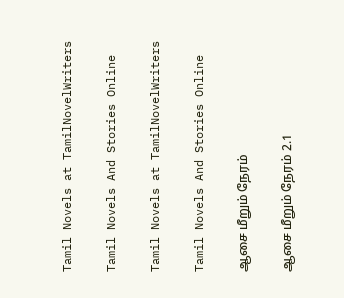Tamil Novels at TamilNovelWriters

Tamil Novels And Stories Online

Tamil Novels at TamilNovelWriters

Tamil Novels And Stories Online

ஆசை மீறும் நேரம்

ஆசை மீறும் நேரம் 2.1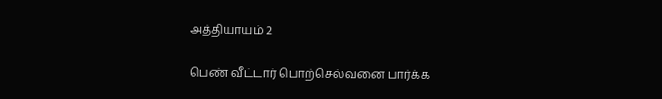அத்தியாயம் 2

பெண் வீட்டார் பொற்செல்வனை பார்க்க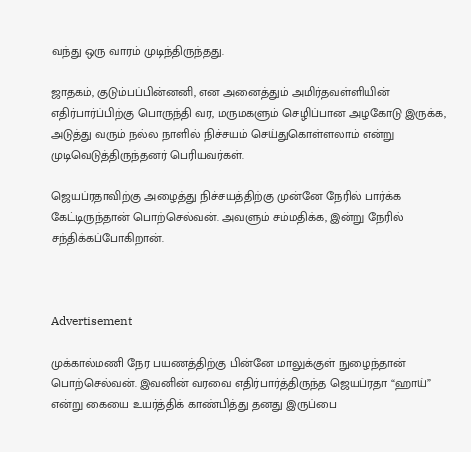வந்து ஒரு வாரம் முடிந்திருந்தது.

ஜாதகம், குடும்பப்பின்னனி, என அனைத்தும் அமிர்தவள்ளியின் எதிர்பார்ப்பிற்கு பொருந்தி வர, மருமகளும் செழிப்பான அழகோடு இருக்க, அடுத்து வரும் நல்ல நாளில் நிச்சயம் செய்துகொள்ளலாம் என்று முடிவெடுத்திருந்தனர் பெரியவர்கள்.

ஜெயப்ரதாவிற்கு அழைத்து நிச்சயத்திற்கு முன்னே நேரில் பார்க்க கேட்டிருந்தான் பொற்செல்வன். அவளும் சம்மதிக்க, இன்று நேரில் சந்திக்கப்போகிறான்.



Advertisement

முக்கால்மணி நேர பயணத்திற்கு பின்னே மாலுக்குள் நுழைந்தான் பொற்செல்வன். இவனின் வரவை எதிர்பார்த்திருந்த ஜெயப்ரதா “ஹாய்” என்று கையை உயர்த்திக் காண்பித்து தனது இருப்பை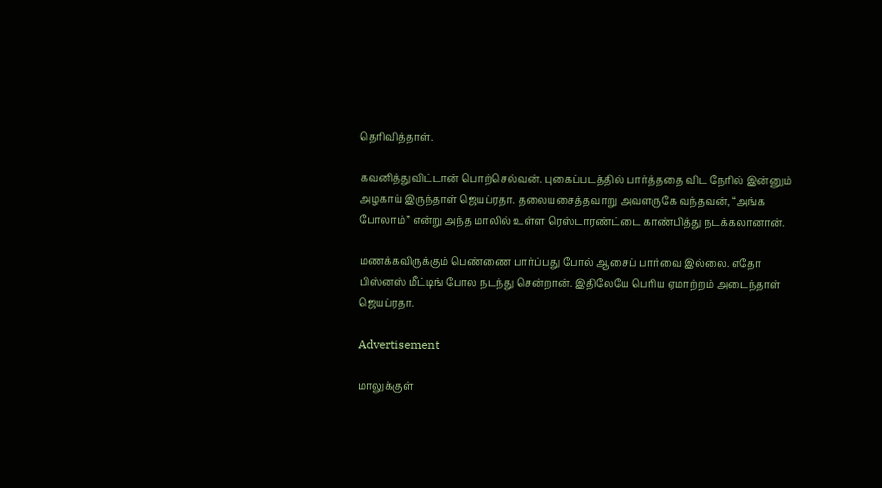தெரிவித்தாள்.

கவனித்துவிட்டான் பொற்செல்வன். புகைப்படத்தில் பார்த்ததை விட நேரில் இன்னும் அழகாய் இருந்தாள் ஜெயப்ரதா. தலையசைத்தவாறு அவளருகே வந்தவன், “அங்க போலாம்” என்று அந்த மாலில் உள்ள ரெஸ்டாரண்ட்டை காண்பித்து நடக்கலானான்.

மணக்கவிருக்கும் பெண்ணை பார்ப்பது போல் ஆசைப் பார்வை இல்லை. எதோ பிஸ்னஸ் மீட்டிங் போல நடந்து சென்றான். இதிலேயே பெரிய ஏமாற்றம் அடைந்தாள் ஜெயப்ரதா.

Advertisement

மாலுக்குள்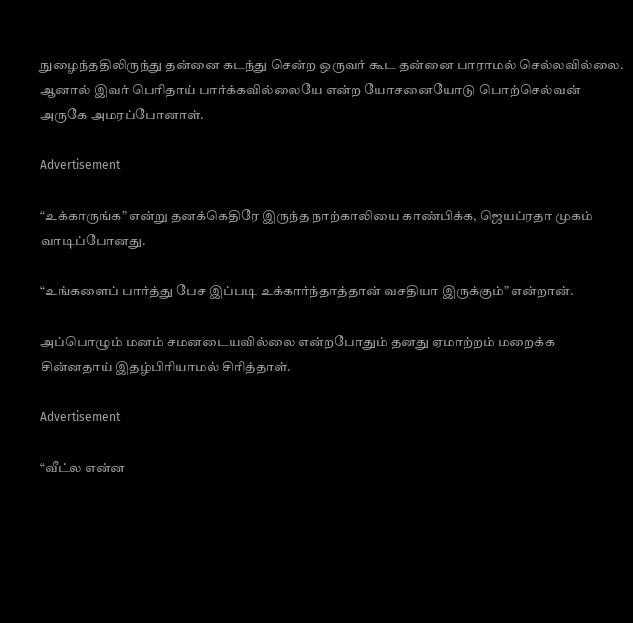நுழைந்ததிலிருந்து தன்னை கடந்து சென்ற ஒருவர் கூட தன்னை பாராமல் செல்லவில்லை. ஆனால் இவர் பெரிதாய் பார்க்கவில்லையே என்ற யோசனையோடு பொற்செல்வன் அருகே அமரப்போனாள்.

Advertisement

“உக்காருங்க” என்று தனக்கெதிரே இருந்த நாற்காலியை காண்பிக்க, ஜெயப்ரதா முகம் வாடிப்போனது.

“உங்களைப் பார்த்து பேச இப்படி உக்கார்ந்தாத்தான் வசதியா இருக்கும்” என்றான்.

அப்பொழும் மனம் சமனடையவில்லை என்றபோதும் தனது ஏமாற்றம் மறைக்க சின்னதாய் இதழ்பிரியாமல் சிரித்தாள்.

Advertisement

“வீட்ல என்ன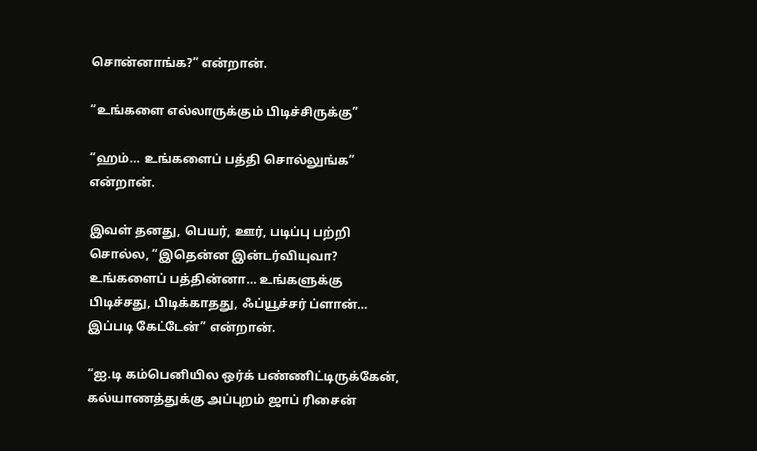சொன்னாங்க?” என்றான்.

“உங்களை எல்லாருக்கும் பிடிச்சிருக்கு”

“ஹம்… உங்களைப் பத்தி சொல்லுங்க” என்றான்.

இவள் தனது, பெயர், ஊர், படிப்பு பற்றி சொல்ல, “இதென்ன இன்டர்வியுவா? உங்களைப் பத்தின்னா… உங்களுக்கு பிடிச்சது, பிடிக்காதது, ஃப்யூச்சர் ப்ளான்… இப்படி கேட்டேன்” என்றான்.

“ஐ.டி கம்பெனியில ஒர்க் பண்ணிட்டிருக்கேன், கல்யாணத்துக்கு அப்புறம் ஜாப் ரிசைன்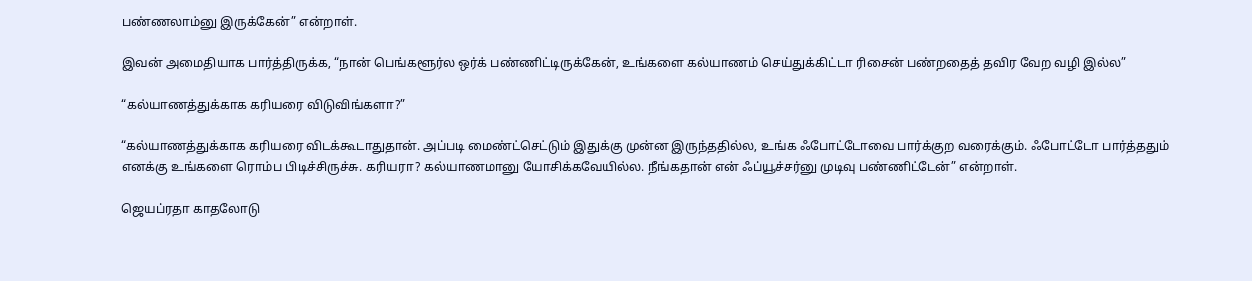பண்ணலாம்னு இருக்கேன்” என்றாள்.

இவன் அமைதியாக பார்த்திருக்க, “நான் பெங்களூர்ல ஒர்க் பண்ணிட்டிருக்கேன், உங்களை கல்யாணம் செய்துக்கிட்டா ரிசைன் பண்றதைத் தவிர வேற வழி இல்ல”

“கல்யாணத்துக்காக கரியரை விடுவிங்களா?”

“கல்யாணத்துக்காக கரியரை விடக்கூடாதுதான். அப்படி மைண்ட்செட்டும் இதுக்கு முன்ன இருந்ததில்ல, உங்க ஃபோட்டோவை பார்க்குற வரைக்கும். ஃபோட்டோ பார்த்ததும் எனக்கு உங்களை ரொம்ப பிடிச்சிருச்சு. கரியரா? கல்யாணமானு யோசிக்கவேயில்ல. நீங்கதான் என் ஃப்யூச்சர்னு முடிவு பண்ணிட்டேன்” என்றாள்.

ஜெயப்ரதா காதலோடு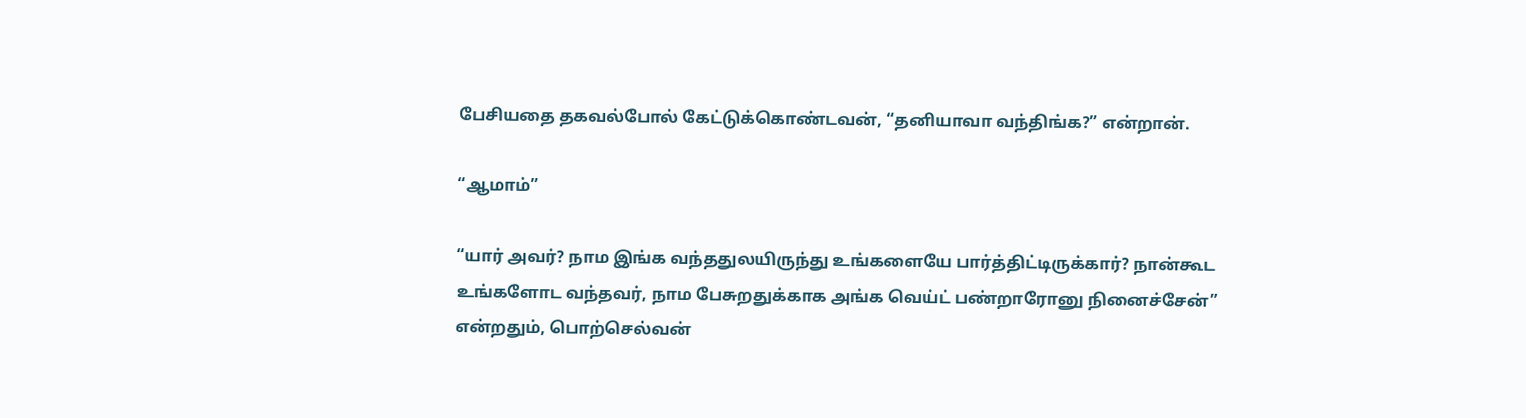பேசியதை தகவல்போல் கேட்டுக்கொண்டவன், “தனியாவா வந்திங்க?” என்றான்.

“ஆமாம்”

“யார் அவர்? நாம இங்க வந்ததுலயிருந்து உங்களையே பார்த்திட்டிருக்கார்? நான்கூட உங்களோட வந்தவர், நாம பேசுறதுக்காக அங்க வெய்ட் பண்றாரோனு நினைச்சேன்” என்றதும், பொற்செல்வன்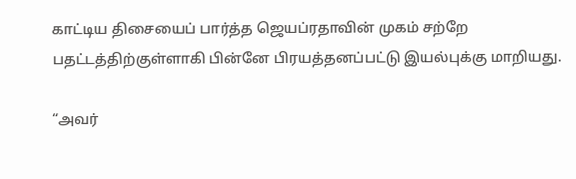காட்டிய திசையைப் பார்த்த ஜெயப்ரதாவின் முகம் சற்றே பதட்டத்திற்குள்ளாகி பின்னே பிரயத்தனப்பட்டு இயல்புக்கு மாறியது.

“அவர்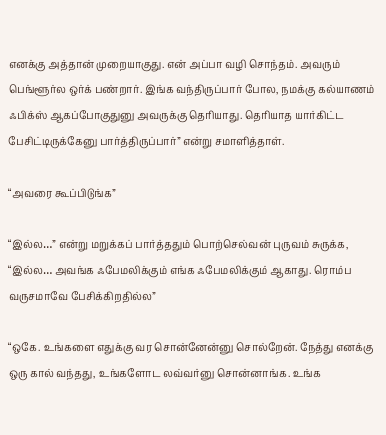எனக்கு அத்தான் முறையாகுது. என் அப்பா வழி சொந்தம். அவரும் பெங்ளூர்ல ஒர்க் பண்றார். இங்க வந்திருப்பார் போல, நமக்கு கல்யாணம் ஃபிக்ஸ் ஆகப்போகுதுனு அவருக்கு தெரியாது. தெரியாத யார்கிட்ட பேசிட்டிருக்கேனு பார்த்திருப்பார்” என்று சமாளித்தாள்.

“அவரை கூப்பிடுங்க”

“இல்ல…” என்று மறுக்கப் பார்த்ததும் பொற்செல்வன் புருவம் சுருக்க, “இல்ல… அவங்க ஃபேமலிக்கும் எங்க ஃபேமலிக்கும் ஆகாது. ரொம்ப வருசமாவே பேசிக்கிறதில்ல”

“ஒகே. உங்களை எதுக்கு வர சொன்னேன்னு சொல்றேன். நேத்து எனக்கு ஒரு கால் வந்தது, உங்களோட லவ்வர்னு சொன்னாங்க. உங்க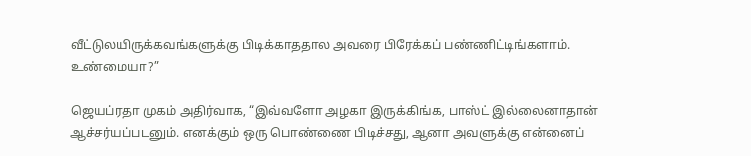வீட்டுலயிருக்கவங்களுக்கு பிடிக்காததால அவரை பிரேக்கப் பண்ணிட்டிங்களாம். உண்மையா?”

ஜெயப்ரதா முகம் அதிர்வாக, “இவ்வளோ அழகா இருக்கிங்க, பாஸ்ட் இல்லைனாதான் ஆச்சர்யப்படனும். எனக்கும் ஒரு பொண்ணை பிடிச்சது, ஆனா அவளுக்கு என்னைப்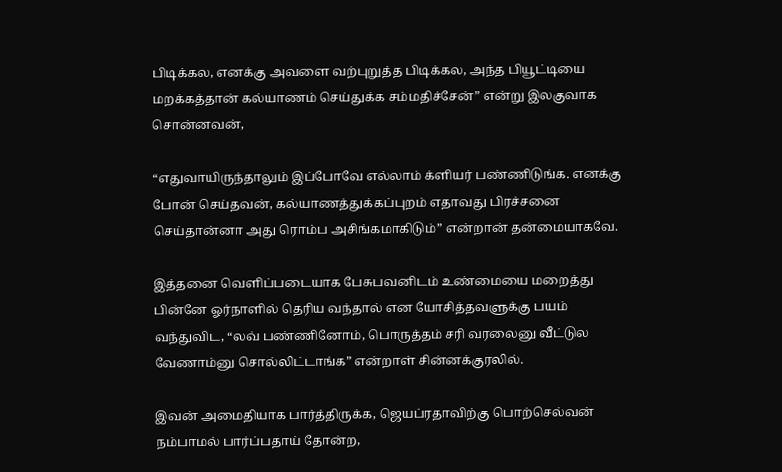பிடிக்கல, எனக்கு அவளை வற்புறுத்த பிடிக்கல, அந்த பியூட்டியை மறக்கத்தான் கல்யாணம் செய்துக்க சம்மதிச்சேன்” என்று இலகுவாக சொன்னவன்,

“எதுவாயிருந்தாலும் இப்போவே எல்லாம் க்ளியர் பண்ணிடுங்க. எனக்கு போன் செய்தவன், கல்யாணத்துக்கப்புறம் எதாவது பிரச்சனை செய்தான்னா அது ரொம்ப அசிங்கமாகிடும்” என்றான் தன்மையாகவே.

இத்தனை வெளிப்படையாக பேசுபவனிடம் உண்மையை மறைத்து பின்னே ஓர்நாளில் தெரிய வந்தால் என யோசித்தவளுக்கு பயம் வந்துவிட, “லவ் பண்ணினோம், பொருத்தம் சரி வரலைனு வீட்டுல வேணாம்னு சொல்லிட்டாங்க” என்றாள் சின்னக்குரலில்.

இவன் அமைதியாக பார்த்திருக்க, ஜெயப்ரதாவிற்கு பொற்செல்வன் நம்பாமல் பார்ப்பதாய் தோன்ற,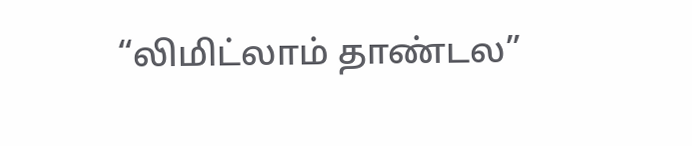“லிமிட்லாம் தாண்டல”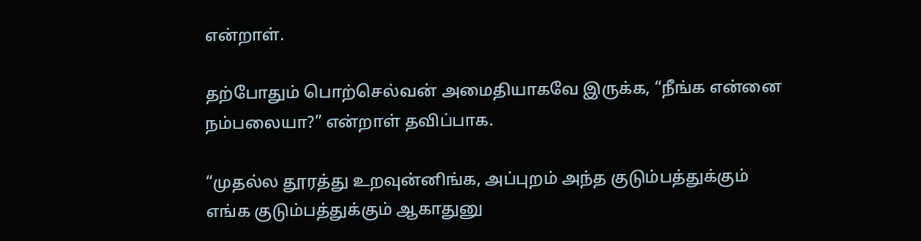என்றாள்.

தற்போதும் பொற்செல்வன் அமைதியாகவே இருக்க, “நீங்க என்னை நம்பலையா?” என்றாள் தவிப்பாக.

“முதல்ல தூரத்து உறவுன்னிங்க, அப்புறம் அந்த குடும்பத்துக்கும் எங்க குடும்பத்துக்கும் ஆகாதுனு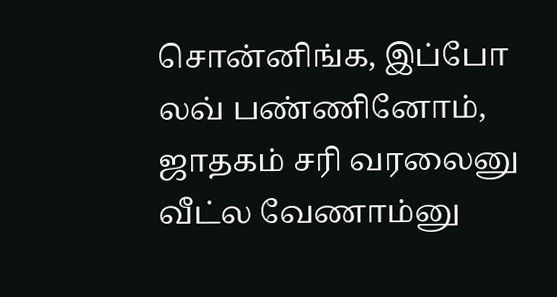சொன்னிங்க, இப்போ லவ் பண்ணினோம், ஜாதகம் சரி வரலைனு வீட்ல வேணாம்னு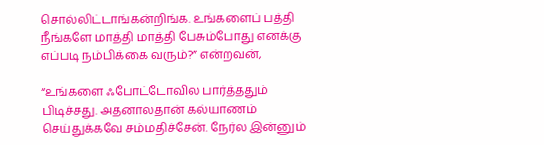சொல்லிட்டாங்கன்றிங்க. உங்களைப் பத்தி நீங்களே மாத்தி மாத்தி பேசும்போது எனக்கு எப்படி நம்பிக்கை வரும்?” என்றவன்,

“உங்களை ஃபோட்டோவில பார்த்ததும் பிடிச்சது. அதனாலதான் கல்யாணம் செய்துக்கவே சம்மதிச்சேன். நேர்ல இன்னும்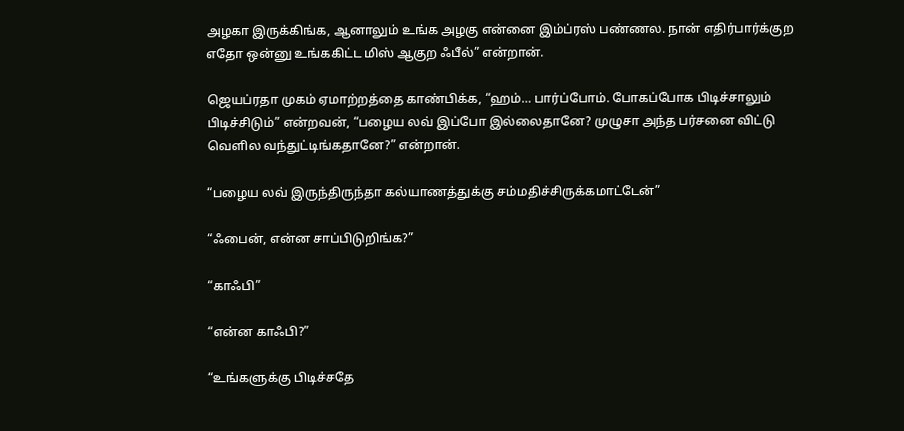அழகா இருக்கிங்க, ஆனாலும் உங்க அழகு என்னை இம்ப்ரஸ் பண்ணல. நான் எதிர்பார்க்குற எதோ ஒன்னு உங்ககிட்ட மிஸ் ஆகுற ஃபீல்” என்றான்.

ஜெயப்ரதா முகம் ஏமாற்றத்தை காண்பிக்க, “ஹம்… பார்ப்போம். போகப்போக பிடிச்சாலும் பிடிச்சிடும்” என்றவன், “பழைய லவ் இப்போ இல்லைதானே? முழுசா அந்த பர்சனை விட்டு வெளில வந்துட்டிங்கதானே?” என்றான்.

“பழைய லவ் இருந்திருந்தா கல்யாணத்துக்கு சம்மதிச்சிருக்கமாட்டேன்”

“ஃபைன், என்ன சாப்பிடுறிங்க?”

“காஃபி”

“என்ன காஃபி?”

“உங்களுக்கு பிடிச்சதே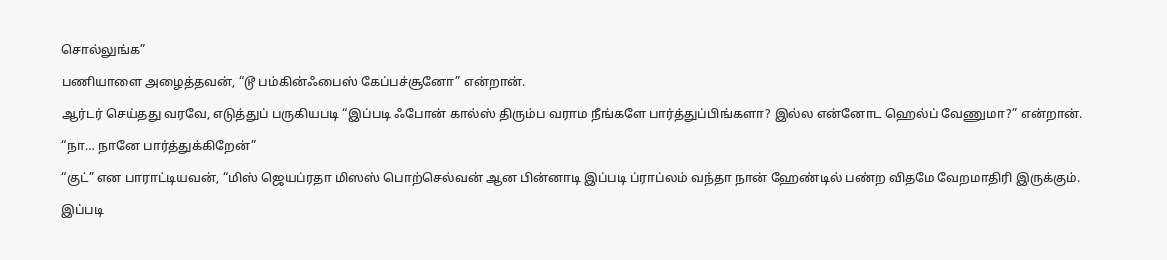சொல்லுங்க”

பணியாளை அழைத்தவன், “டூ பம்கின்ஃபைஸ் கேப்பச்சூனோ” என்றான்.

ஆர்டர் செய்தது வரவே, எடுத்துப் பருகியபடி “இப்படி ஃபோன் கால்ஸ் திரும்ப வராம நீங்களே பார்த்துப்பிங்களா? இல்ல என்னோட ஹெல்ப் வேணுமா?” என்றான்.

“நா… நானே பார்த்துக்கிறேன்”

“குட்” என பாராட்டியவன், “மிஸ் ஜெயப்ரதா மிஸஸ் பொற்செல்வன் ஆன பின்னாடி இப்படி ப்ராப்லம் வந்தா நான் ஹேண்டில் பண்ற விதமே வேறமாதிரி இருக்கும்.

இப்படி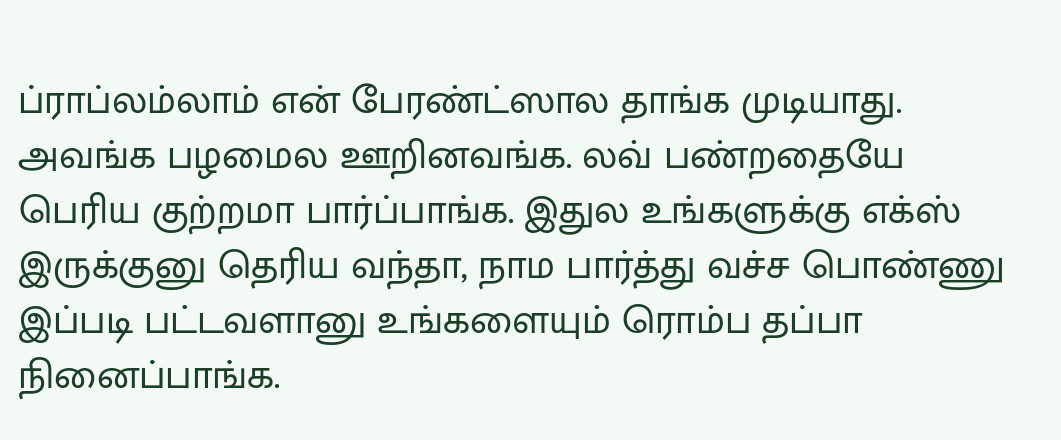ப்ராப்லம்லாம் என் பேரண்ட்ஸால தாங்க முடியாது. அவங்க பழமைல ஊறினவங்க. லவ் பண்றதையே பெரிய குற்றமா பார்ப்பாங்க. இதுல உங்களுக்கு எக்ஸ் இருக்குனு தெரிய வந்தா, நாம பார்த்து வச்ச பொண்ணு இப்படி பட்டவளானு உங்களையும் ரொம்ப தப்பா நினைப்பாங்க.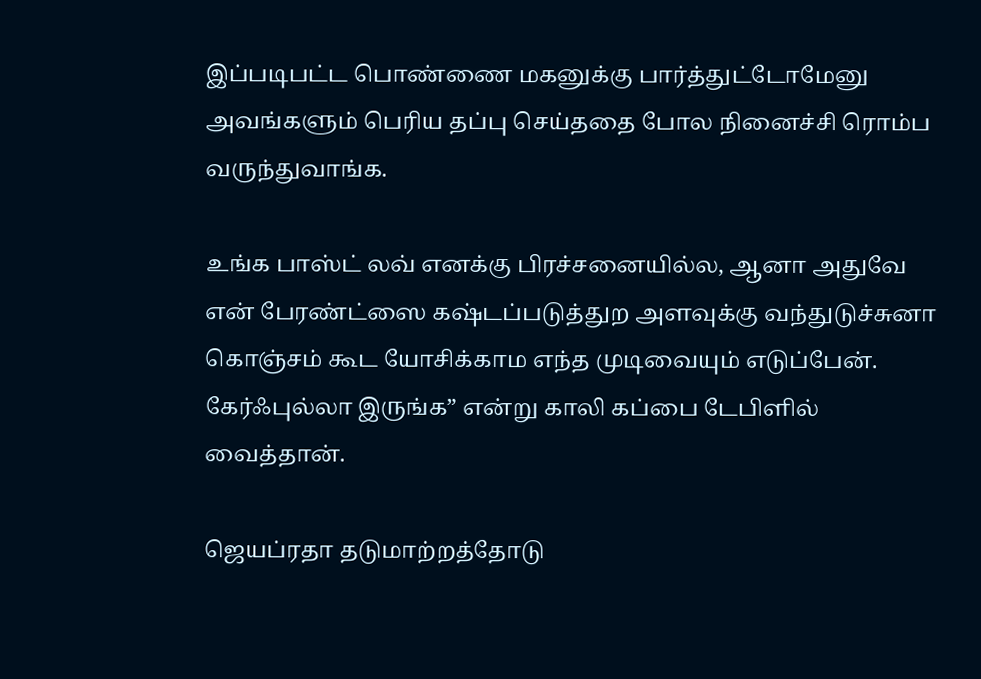இப்படிபட்ட பொண்ணை மகனுக்கு பார்த்துட்டோமேனு அவங்களும் பெரிய தப்பு செய்ததை போல நினைச்சி ரொம்ப வருந்துவாங்க.

உங்க பாஸ்ட் லவ் எனக்கு பிரச்சனையில்ல, ஆனா அதுவே என் பேரண்ட்ஸை கஷ்டப்படுத்துற அளவுக்கு வந்துடுச்சுனா கொஞ்சம் கூட யோசிக்காம எந்த முடிவையும் எடுப்பேன். கேர்ஃபுல்லா இருங்க” என்று காலி கப்பை டேபிளில் வைத்தான்.

ஜெயப்ரதா தடுமாற்றத்தோடு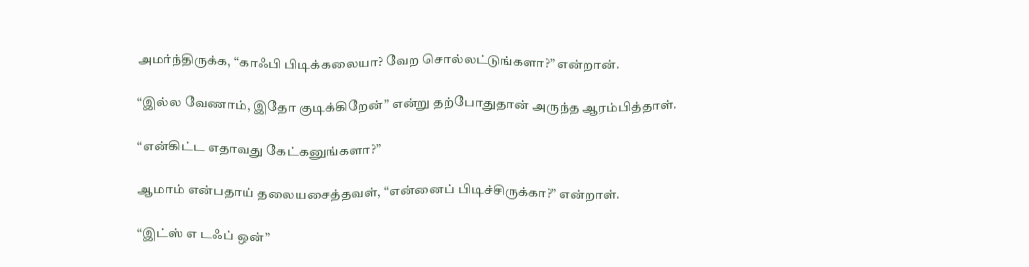அமர்ந்திருக்க, “காஃபி பிடிக்கலையா? வேற சொல்லட்டுங்களா?” என்றான்.

“இல்ல வேணாம், இதோ குடிக்கிறேன்” என்று தற்போதுதான் அருந்த ஆரம்பித்தாள்.

“என்கிட்ட எதாவது கேட்கனுங்களா?”

ஆமாம் என்பதாய் தலையசைத்தவள், “என்னைப் பிடிச்சிருக்கா?” என்றாள்.

“இட்ஸ் எ டஃப் ஒன்”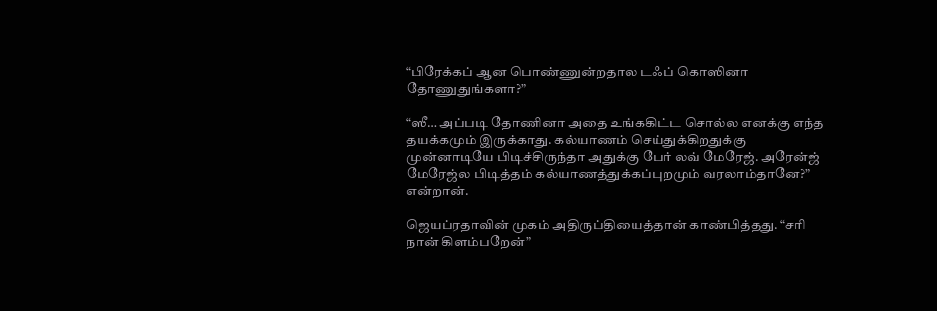“பிரேக்கப் ஆன பொண்ணுன்றதால டஃப் கொஸினா தோணுதுங்களா?”

“ஸீ… அப்படி தோணினா அதை உங்ககிட்ட சொல்ல எனக்கு எந்த தயக்கமும் இருக்காது. கல்யாணம் செய்துக்கிறதுக்கு முன்னாடியே பிடிச்சிருந்தா அதுக்கு பேர் லவ் மேரேஜ். அரேன்ஜ் மேரேஜ்ல பிடித்தம் கல்யாணத்துக்கப்புறமும் வரலாம்தானே?” என்றான்.

ஜெயப்ரதாவின் முகம் அதிருப்தியைத்தான் காண்பித்தது. “சரி நான் கிளம்பறேன்”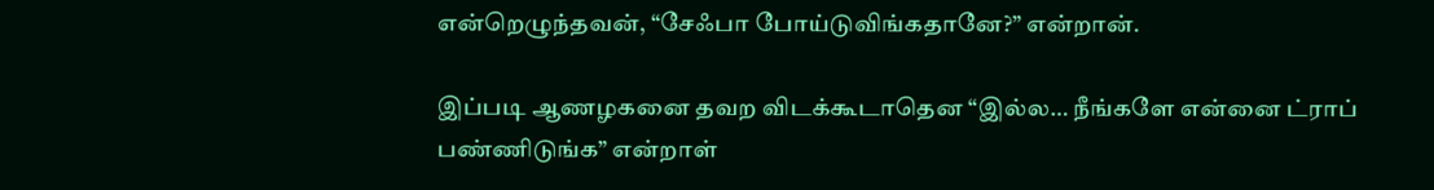என்றெழுந்தவன், “சேஃபா போய்டுவிங்கதானே?” என்றான்.

இப்படி ஆணழகனை தவற விடக்கூடாதென “இல்ல… நீங்களே என்னை ட்ராப் பண்ணிடுங்க” என்றாள்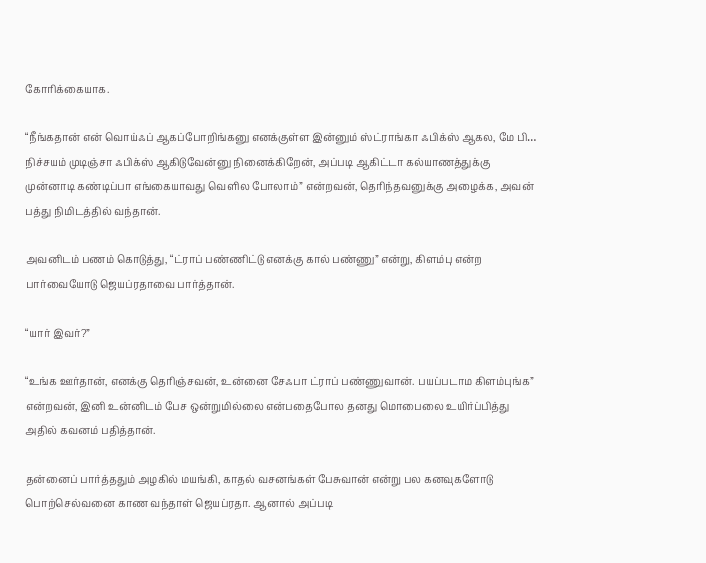கோரிக்கையாக.

“நீங்கதான் என் வொய்ஃப் ஆகப்போறிங்கனு எனக்குள்ள இன்னும் ஸ்ட்ராங்கா ஃபிக்ஸ் ஆகல, மே பி… நிச்சயம் முடிஞ்சா ஃபிக்ஸ் ஆகிடுவேன்னு நினைக்கிறேன், அப்படி ஆகிட்டா கல்யாணத்துக்கு முன்னாடி கண்டிப்பா எங்கையாவது வெளில போலாம்” என்றவன், தெரிந்தவனுக்கு அழைக்க, அவன் பத்து நிமிடத்தில் வந்தான்.

அவனிடம் பணம் கொடுத்து, “ட்ராப் பண்ணிட்டு எனக்கு கால் பண்ணு” என்று, கிளம்பு என்ற பார்வையோடு ஜெயப்ரதாவை பார்த்தான்.

“யார் இவர்?”

“உங்க ஊர்தான், எனக்கு தெரிஞ்சவன், உன்னை சேஃபா ட்ராப் பண்ணுவான். பயப்படாம கிளம்புங்க” என்றவன், இனி உன்னிடம் பேச ஒன்றுமில்லை என்பதைபோல தனது மொபைலை உயிர்ப்பித்து அதில் கவனம் பதித்தான்.

தன்னைப் பார்த்ததும் அழகில் மயங்கி, காதல் வசனங்கள் பேசுவான் என்று பல கனவுகளோடு பொற்செல்வனை காண வந்தாள் ஜெயப்ரதா. ஆனால் அப்படி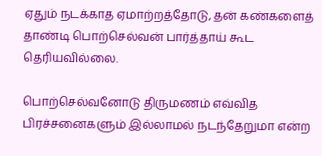ஏதும் நடக்காத ஏமாற்றத்தோடு, தன் கண்களைத் தாண்டி பொற்செல்வன் பார்த்தாய் கூட தெரியவில்லை.

பொற்செல்வனோடு திருமணம் எவ்வித பிரச்சனைகளும் இல்லாமல் நடந்தேறுமா என்ற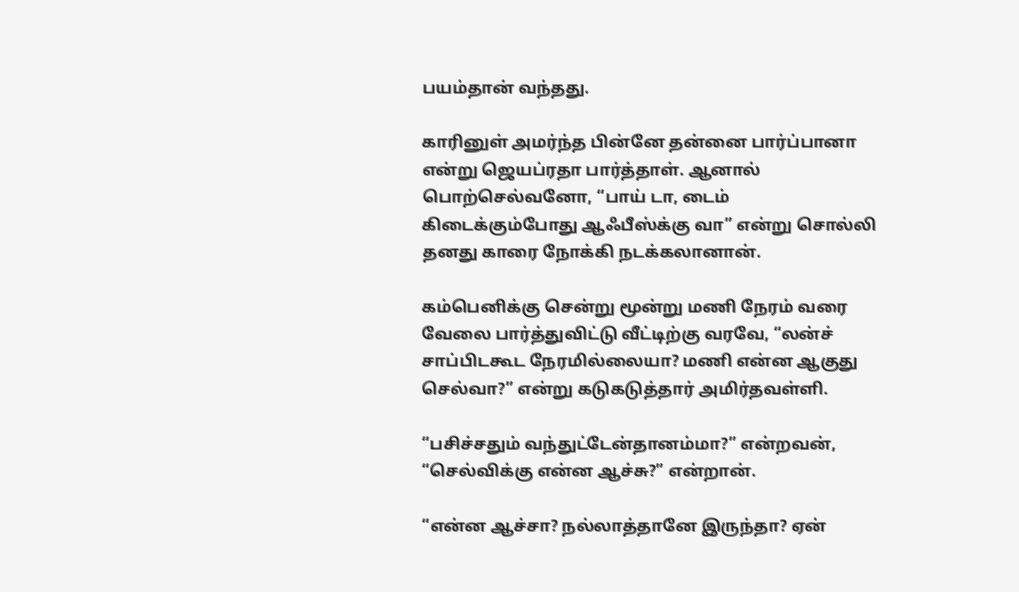பயம்தான் வந்தது.

காரினுள் அமர்ந்த பின்னே தன்னை பார்ப்பானா என்று ஜெயப்ரதா பார்த்தாள். ஆனால் பொற்செல்வனோ, “பாய் டா, டைம் கிடைக்கும்போது ஆஃபீஸ்க்கு வா” என்று சொல்லி தனது காரை நோக்கி நடக்கலானான்.

கம்பெனிக்கு சென்று மூன்று மணி நேரம் வரை வேலை பார்த்துவிட்டு வீட்டிற்கு வரவே, “லன்ச் சாப்பிடகூட நேரமில்லையா? மணி என்ன ஆகுது செல்வா?” என்று கடுகடுத்தார் அமிர்தவள்ளி.

“பசிச்சதும் வந்துட்டேன்தானம்மா?” என்றவன், “செல்விக்கு என்ன ஆச்சு?” என்றான்.

“என்ன ஆச்சா? நல்லாத்தானே இருந்தா? ஏன்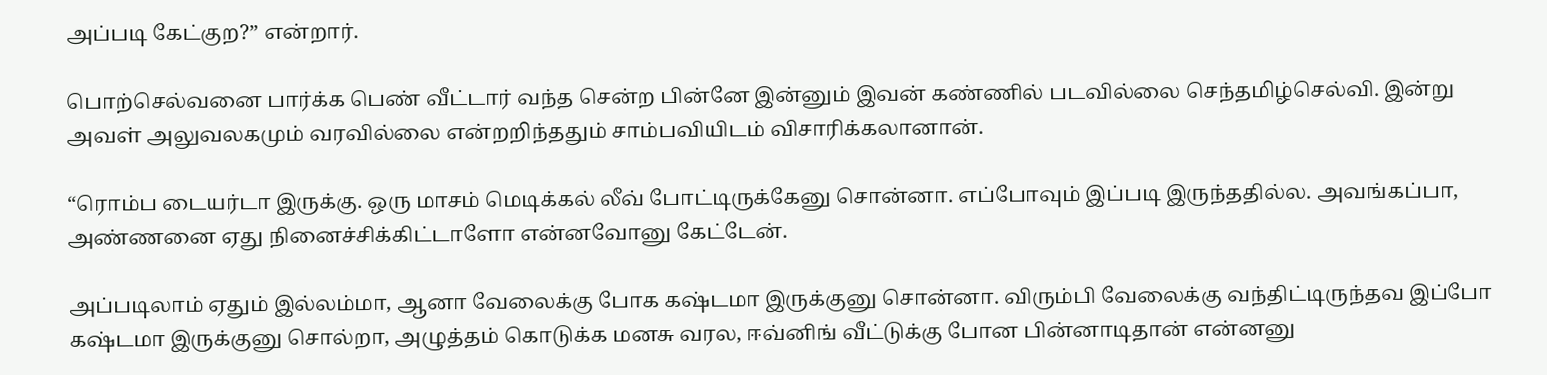அப்படி கேட்குற?” என்றார்.

பொற்செல்வனை பார்க்க பெண் வீட்டார் வந்த சென்ற பின்னே இன்னும் இவன் கண்ணில் படவில்லை செந்தமிழ்செல்வி. இன்று அவள் அலுவலகமும் வரவில்லை என்றறிந்ததும் சாம்பவியிடம் விசாரிக்கலானான்.

“ரொம்ப டையர்டா இருக்கு. ஒரு மாசம் மெடிக்கல் லீவ் போட்டிருக்கேனு சொன்னா. எப்போவும் இப்படி இருந்ததில்ல. அவங்கப்பா, அண்ணனை ஏது நினைச்சிக்கிட்டாளோ என்னவோனு கேட்டேன்.

அப்படிலாம் ஏதும் இல்லம்மா, ஆனா வேலைக்கு போக கஷ்டமா இருக்குனு சொன்னா. விரும்பி வேலைக்கு வந்திட்டிருந்தவ இப்போ கஷ்டமா இருக்குனு சொல்றா, அழுத்தம் கொடுக்க மனசு வரல, ஈவ்னிங் வீட்டுக்கு போன பின்னாடிதான் என்னனு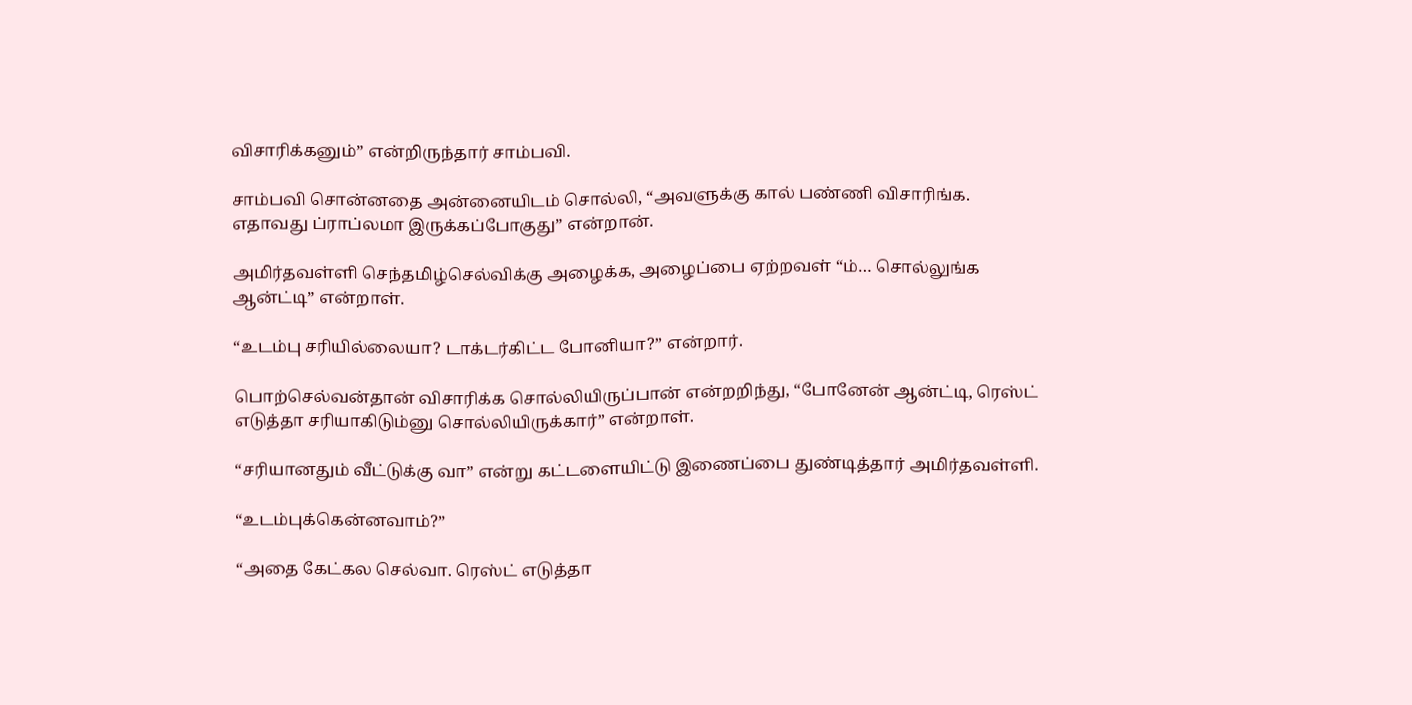விசாரிக்கனும்” என்றிருந்தார் சாம்பவி.

சாம்பவி சொன்னதை அன்னையிடம் சொல்லி, “அவளுக்கு கால் பண்ணி விசாரிங்க. எதாவது ப்ராப்லமா இருக்கப்போகுது” என்றான்.

அமிர்தவள்ளி செந்தமிழ்செல்விக்கு அழைக்க, அழைப்பை ஏற்றவள் “ம்… சொல்லுங்க ஆன்ட்டி” என்றாள்.

“உடம்பு சரியில்லையா? டாக்டர்கிட்ட போனியா?” என்றார்.

பொற்செல்வன்தான் விசாரிக்க சொல்லியிருப்பான் என்றறிந்து, “போனேன் ஆன்ட்டி, ரெஸ்ட் எடுத்தா சரியாகிடும்னு சொல்லியிருக்கார்” என்றாள்.

“சரியானதும் வீட்டுக்கு வா” என்று கட்டளையிட்டு இணைப்பை துண்டித்தார் அமிர்தவள்ளி.

“உடம்புக்கென்னவாம்?”

“அதை கேட்கல செல்வா. ரெஸ்ட் எடுத்தா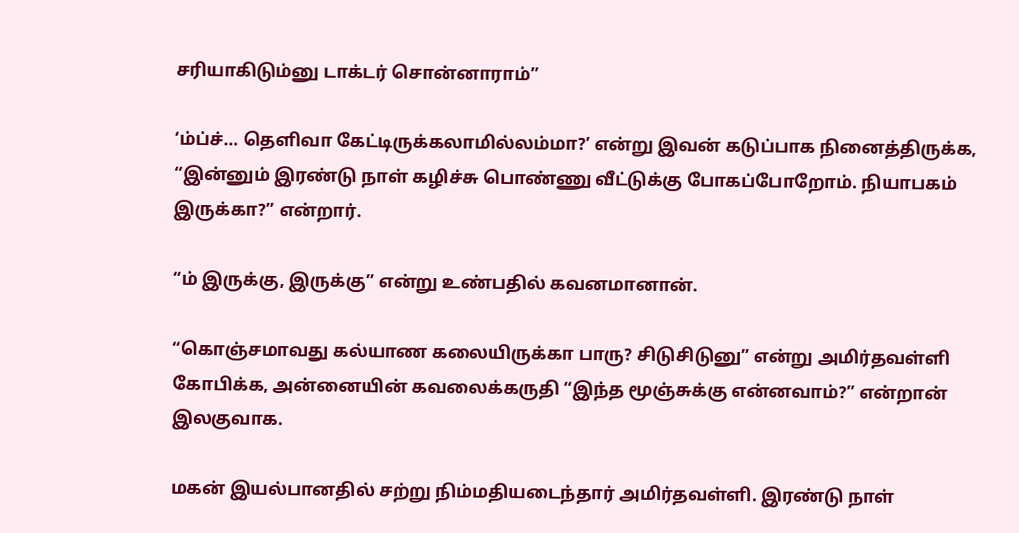சரியாகிடும்னு டாக்டர் சொன்னாராம்”

‘ம்ப்ச்… தெளிவா கேட்டிருக்கலாமில்லம்மா?’ என்று இவன் கடுப்பாக நினைத்திருக்க, “இன்னும் இரண்டு நாள் கழிச்சு பொண்ணு வீட்டுக்கு போகப்போறோம். நியாபகம் இருக்கா?” என்றார்.

“ம் இருக்கு, இருக்கு” என்று உண்பதில் கவனமானான்.

“கொஞ்சமாவது கல்யாண கலையிருக்கா பாரு? சிடுசிடுனு” என்று அமிர்தவள்ளி கோபிக்க, அன்னையின் கவலைக்கருதி “இந்த மூஞ்சுக்கு என்னவாம்?” என்றான் இலகுவாக.

மகன் இயல்பானதில் சற்று நிம்மதியடைந்தார் அமிர்தவள்ளி. இரண்டு நாள்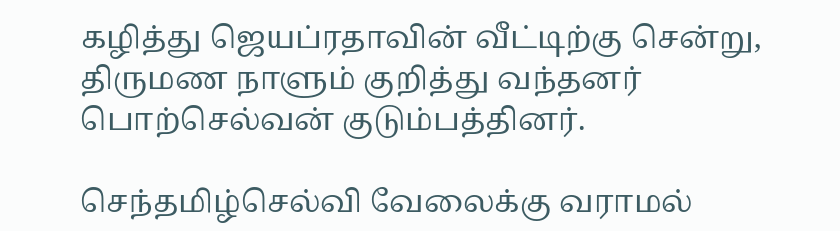கழித்து ஜெயப்ரதாவின் வீட்டிற்கு சென்று, திருமண நாளும் குறித்து வந்தனர் பொற்செல்வன் குடும்பத்தினர்.

செந்தமிழ்செல்வி வேலைக்கு வராமல்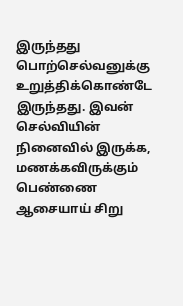இருந்தது பொற்செல்வனுக்கு  உறுத்திக்கொண்டே இருந்தது. இவன் செல்வியின் நினைவில் இருக்க, மணக்கவிருக்கும் பெண்ணை ஆசையாய் சிறு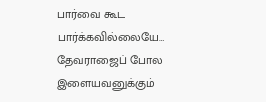பார்வை கூட பார்க்கவில்லையே… தேவராஜைப் போல இளையவனுக்கும்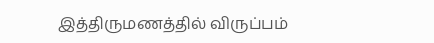இத்திருமணத்தில் விருப்பம்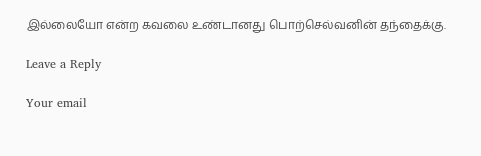இல்லையோ என்ற கவலை உண்டானது பொற்செல்வனின் தந்தைக்கு.

Leave a Reply

Your email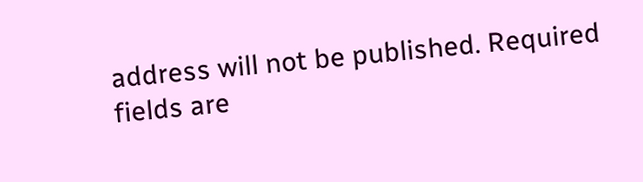address will not be published. Required fields are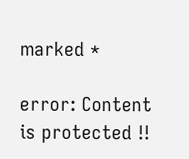marked *

error: Content is protected !!